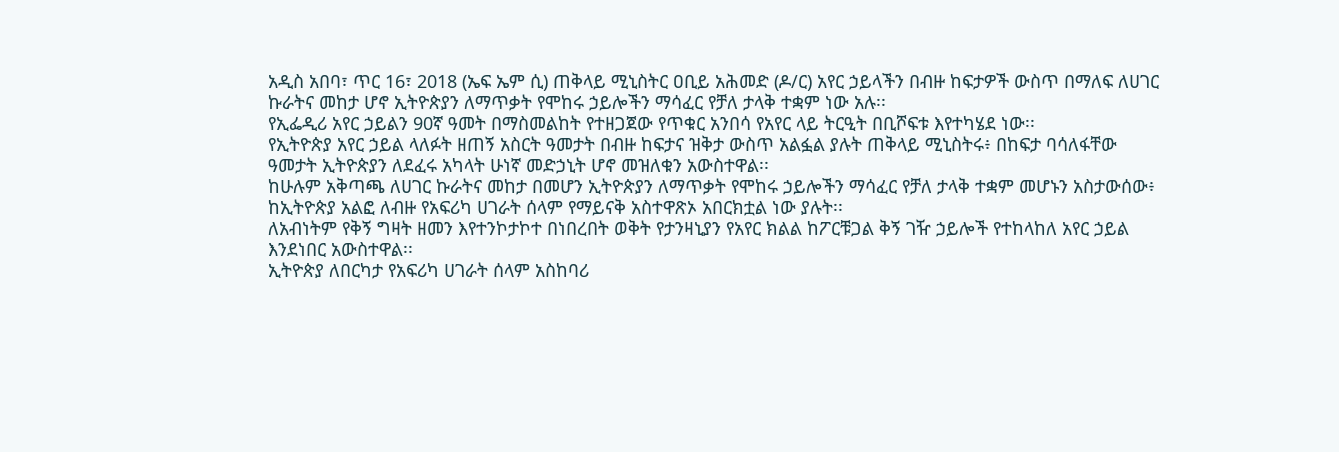አዲስ አበባ፣ ጥር 16፣ 2018 (ኤፍ ኤም ሲ) ጠቅላይ ሚኒስትር ዐቢይ አሕመድ (ዶ/ር) አየር ኃይላችን በብዙ ከፍታዎች ውስጥ በማለፍ ለሀገር ኩራትና መከታ ሆኖ ኢትዮጵያን ለማጥቃት የሞከሩ ኃይሎችን ማሳፈር የቻለ ታላቅ ተቋም ነው አሉ፡፡
የኢፌዲሪ አየር ኃይልን 90ኛ ዓመት በማስመልከት የተዘጋጀው የጥቁር አንበሳ የአየር ላይ ትርዒት በቢሾፍቱ እየተካሄደ ነው፡፡
የኢትዮጵያ አየር ኃይል ላለፉት ዘጠኝ አስርት ዓመታት በብዙ ከፍታና ዝቅታ ውስጥ አልፏል ያሉት ጠቅላይ ሚኒስትሩ፥ በከፍታ ባሳለፋቸው ዓመታት ኢትዮጵያን ለደፈሩ አካላት ሁነኛ መድኃኒት ሆኖ መዝለቁን አውስተዋል፡፡
ከሁሉም አቅጣጫ ለሀገር ኩራትና መከታ በመሆን ኢትዮጵያን ለማጥቃት የሞከሩ ኃይሎችን ማሳፈር የቻለ ታላቅ ተቋም መሆኑን አስታውሰው፥ ከኢትዮጵያ አልፎ ለብዙ የአፍሪካ ሀገራት ሰላም የማይናቅ አስተዋጽኦ አበርክቷል ነው ያሉት፡፡
ለአብነትም የቅኝ ግዛት ዘመን እየተንኮታኮተ በነበረበት ወቅት የታንዛኒያን የአየር ክልል ከፖርቹጋል ቅኝ ገዥ ኃይሎች የተከላከለ አየር ኃይል እንደነበር አውስተዋል፡፡
ኢትዮጵያ ለበርካታ የአፍሪካ ሀገራት ሰላም አስከባሪ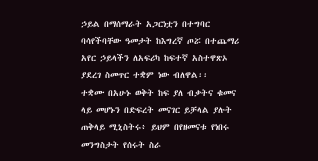ኃይል በማሰማራት አጋርነቷን በተግባር ባሳየችባቸው ዓመታት ከእግረኛ ጦሯ በተጨማሪ አየር ኃይላችን ለአፍሪካ ከፍተኛ አስተዋጽኦ ያደረገ ስመጥር ተቋም ነው ብለዋል፡፡
ተቋሙ በአሁኑ ወቅት ከፍ ያለ ብቃትና ቁመና ላይ መሆኑን በድፍረት መናገር ይቻላል ያሉት ጠቅላይ ሚኒስትሩ፥ ይህም በየዘመናቱ የነበሩ መንግስታት የሰሩት ስራ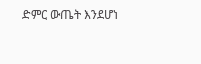ድምር ውጤት እንደሆነ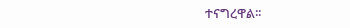ተናግረዋል፡፡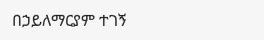በኃይለማርያም ተገኝ